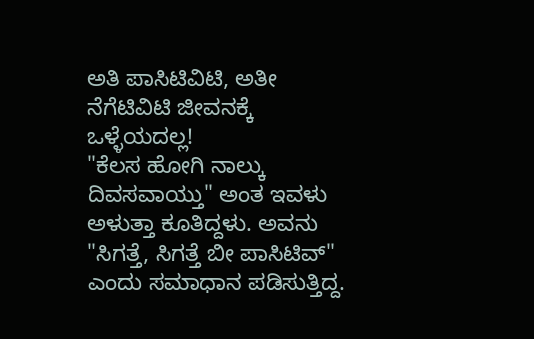ಅತಿ ಪಾಸಿಟಿವಿಟಿ, ಅತೀ ನೆಗೆಟಿವಿಟಿ ಜೀವನಕ್ಕೆ ಒಳ್ಳೆಯದಲ್ಲ!
"ಕೆಲಸ ಹೋಗಿ ನಾಲ್ಕು ದಿವಸವಾಯ್ತು" ಅಂತ ಇವಳು ಅಳುತ್ತಾ ಕೂತಿದ್ದಳು. ಅವನು "ಸಿಗತ್ತೆ, ಸಿಗತ್ತೆ ಬೀ ಪಾಸಿಟಿವ್" ಎಂದು ಸಮಾಧಾನ ಪಡಿಸುತ್ತಿದ್ದ.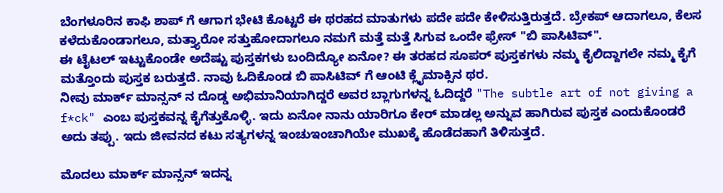ಬೆಂಗಳೂರಿನ ಕಾಫಿ ಶಾಪ್ ಗೆ ಆಗಾಗ ಭೇಟಿ ಕೊಟ್ಟರೆ ಈ ಥರಹದ ಮಾತುಗಳು ಪದೇ ಪದೇ ಕೇಳಿಸುತ್ತಿರುತ್ತದೆ. ಬ್ರೇಕಪ್ ಆದಾಗಲೂ, ಕೆಲಸ ಕಳೆದುಕೊಂಡಾಗಲೂ, ಮತ್ತ್ಯಾರೋ ಸತ್ತುಹೋದಾಗಲೂ ನಮಗೆ ಮತ್ತೆ ಮತ್ತೆ ಸಿಗುವ ಒಂದೇ ಫ್ರೇಸ್ "ಬಿ ಪಾಸಿಟಿವ್".
ಈ ಟೈಟಲ್ ಇಟ್ಟುಕೊಂಡೇ ಅದೆಷ್ಟು ಪುಸ್ತಕಗಳು ಬಂದಿದ್ಯೋ ಏನೋ? ಈ ತರಹದ ಸೂಪರ್ ಪುಸ್ತಕಗಳು ನಮ್ಮ ಕೈಲಿದ್ದಾಗಲೇ ನಮ್ಮ ಕೈಗೆ ಮತ್ತೊಂದು ಪುಸ್ತಕ ಬರುತ್ತದೆ. ನಾವು ಓದಿಕೊಂಡ ಬಿ ಪಾಸಿಟಿವ್ ಗೆ ಆಂಟಿ ಕ್ಲೈಮಾಕ್ಸಿನ ಥರ.
ನೀವು ಮಾರ್ಕ್ ಮಾನ್ಸನ್ ನ ದೊಡ್ಡ ಅಭಿಮಾನಿಯಾಗಿದ್ದರೆ ಅವರ ಬ್ಲಾಗುಗಳನ್ನ ಓದಿದ್ದರೆ "The subtle art of not giving a f*ck" ಎಂಬ ಪುಸ್ತಕವನ್ನ ಕೈಗೆತ್ತುಕೊಳ್ಳಿ. ಇದು ಏನೋ ನಾನು ಯಾರಿಗೂ ಕೇರ್ ಮಾಡಲ್ಲ ಅನ್ನುವ ಹಾಗಿರುವ ಪುಸ್ತಕ ಎಂದುಕೊಂಡರೆ ಅದು ತಪ್ಪು. ಇದು ಜೀವನದ ಕಟು ಸತ್ಯಗಳನ್ನ ಇಂಚುಇಂಚಾಗಿಯೇ ಮುಖಕ್ಕೆ ಹೊಡೆದಹಾಗೆ ತಿಳಿಸುತ್ತದೆ.

ಮೊದಲು ಮಾರ್ಕ್ ಮಾನ್ಸನ್ ಇದನ್ನ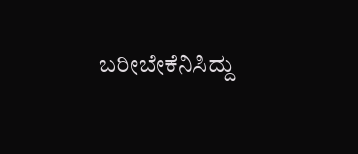ಬರೀಬೇಕೆನಿಸಿದ್ದು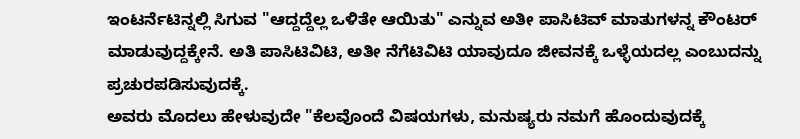ಇಂಟರ್ನೆಟಿನ್ನಲ್ಲಿ ಸಿಗುವ "ಆದ್ದದ್ದೆಲ್ಲ ಒಳಿತೇ ಆಯಿತು" ಎನ್ನುವ ಅತೀ ಪಾಸಿಟಿವ್ ಮಾತುಗಳನ್ನ ಕೌಂಟರ್ ಮಾಡುವುದ್ದಕ್ಕೇನೆ. ಅತಿ ಪಾಸಿಟಿವಿಟಿ, ಅತೀ ನೆಗೆಟಿವಿಟಿ ಯಾವುದೂ ಜೀವನಕ್ಕೆ ಒಳ್ಳೆಯದಲ್ಲ ಎಂಬುದನ್ನು ಪ್ರಚುರಪಡಿಸುವುದಕ್ಕೆ.
ಅವರು ಮೊದಲು ಹೇಳುವುದೇ "ಕೆಲವೊಂದೆ ವಿಷಯಗಳು, ಮನುಷ್ಯರು ನಮಗೆ ಹೊಂದುವುದಕ್ಕೆ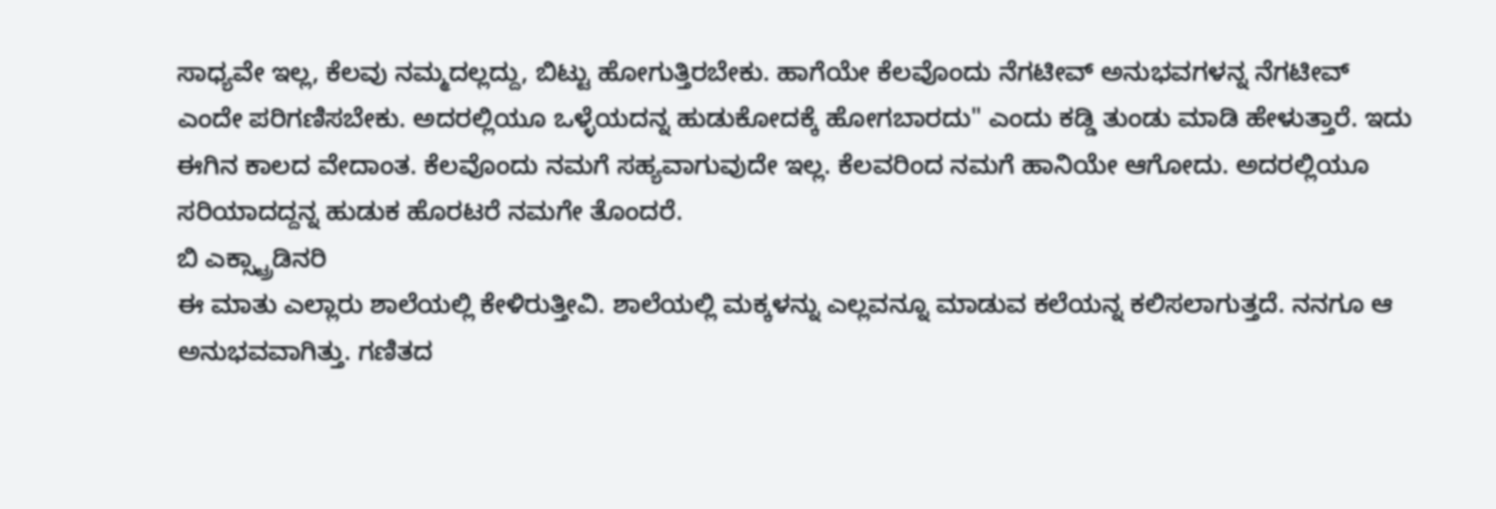ಸಾಧ್ಯವೇ ಇಲ್ಲ, ಕೆಲವು ನಮ್ಮದಲ್ಲದ್ದು, ಬಿಟ್ಟು ಹೋಗುತ್ತಿರಬೇಕು. ಹಾಗೆಯೇ ಕೆಲವೊಂದು ನೆಗಟೀವ್ ಅನುಭವಗಳನ್ನ ನೆಗಟೀವ್ ಎಂದೇ ಪರಿಗಣಿಸಬೇಕು. ಅದರಲ್ಲಿಯೂ ಒಳ್ಳೆಯದನ್ನ ಹುಡುಕೋದಕ್ಕೆ ಹೋಗಬಾರದು" ಎಂದು ಕಡ್ಡಿ ತುಂಡು ಮಾಡಿ ಹೇಳುತ್ತಾರೆ. ಇದು ಈಗಿನ ಕಾಲದ ವೇದಾಂತ. ಕೆಲವೊಂದು ನಮಗೆ ಸಹ್ಯವಾಗುವುದೇ ಇಲ್ಲ. ಕೆಲವರಿಂದ ನಮಗೆ ಹಾನಿಯೇ ಆಗೋದು. ಅದರಲ್ಲಿಯೂ ಸರಿಯಾದದ್ದನ್ನ ಹುಡುಕ ಹೊರಟರೆ ನಮಗೇ ತೊಂದರೆ.
ಬಿ ಎಕ್ಸ್ಟ್ರಾಡಿನರಿ
ಈ ಮಾತು ಎಲ್ಲಾರು ಶಾಲೆಯಲ್ಲಿ ಕೇಳಿರುತ್ತೀವಿ. ಶಾಲೆಯಲ್ಲಿ ಮಕ್ಕಳನ್ನು ಎಲ್ಲವನ್ನೂ ಮಾಡುವ ಕಲೆಯನ್ನ ಕಲಿಸಲಾಗುತ್ತದೆ. ನನಗೂ ಆ ಅನುಭವವಾಗಿತ್ತು. ಗಣಿತದ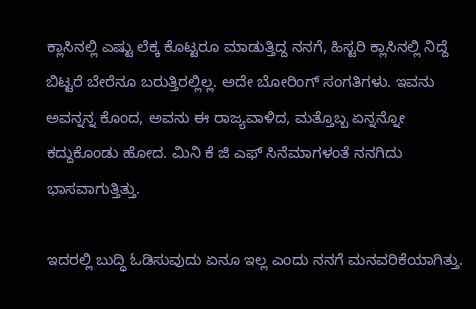ಕ್ಲಾಸಿನಲ್ಲಿ ಎಷ್ಟು ಲೆಕ್ಕ ಕೊಟ್ಟರೂ ಮಾಡುತ್ತಿದ್ದ ನನಗೆ, ಹಿಸ್ಟರಿ ಕ್ಲಾಸಿನಲ್ಲಿ ನಿದ್ದೆ ಬಿಟ್ಟರೆ ಬೇರೆನೂ ಬರುತ್ತಿರಲ್ಲಿಲ್ಲ. ಅದೇ ಬೋರಿಂಗ್ ಸಂಗತಿಗಳು. ಇವನು ಅವನ್ನನ್ನ ಕೊಂದ, ಅವನು ಈ ರಾಜ್ಯವಾಳಿದ, ಮತ್ತೊಬ್ಬ ಏನ್ನನ್ನೋ ಕದ್ದುಕೊಂಡು ಹೋದ. ಮಿನಿ ಕೆ ಜಿ ಎಫ್ ಸಿನೆಮಾಗಳಂತೆ ನನಗಿದು ಭಾಸವಾಗುತ್ತಿತ್ತು.

ಇದರಲ್ಲಿ ಬುದ್ಧಿ ಓಡಿಸುವುದು ಏನೂ ಇಲ್ಲ ಎಂದು ನನಗೆ ಮನವರಿಕೆಯಾಗಿತ್ತು.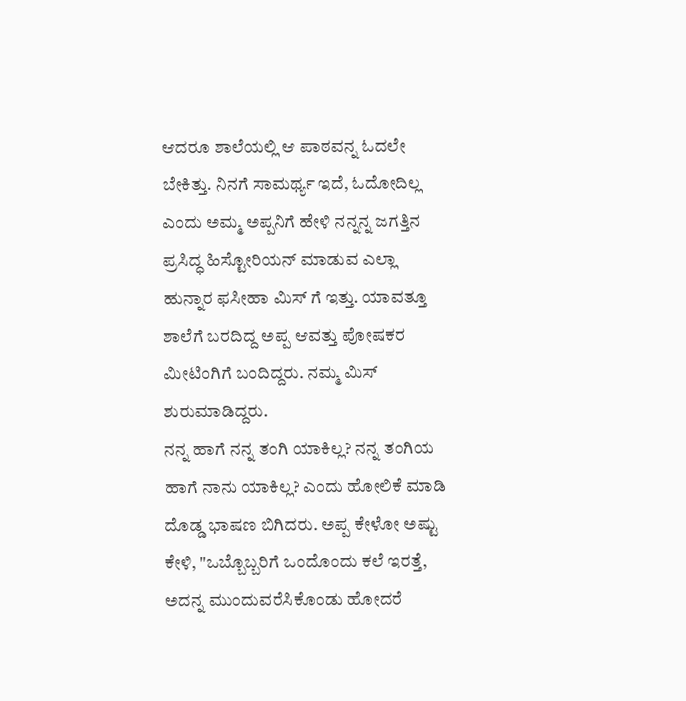ಆದರೂ ಶಾಲೆಯಲ್ಲಿ ಆ ಪಾಠವನ್ನ ಓದಲೇ ಬೇಕಿತ್ತು. ನಿನಗೆ ಸಾಮರ್ಥ್ಯ ಇದೆ, ಓದೋದಿಲ್ಲ ಎಂದು ಅಮ್ಮ ಅಪ್ಪನಿಗೆ ಹೇಳಿ ನನ್ನನ್ನ ಜಗತ್ತಿನ ಪ್ರಸಿದ್ಧ ಹಿಸ್ಟೋರಿಯನ್ ಮಾಡುವ ಎಲ್ಲಾ ಹುನ್ನಾರ ಫಸೀಹಾ ಮಿಸ್ ಗೆ ಇತ್ತು. ಯಾವತ್ತೂ ಶಾಲೆಗೆ ಬರದಿದ್ದ ಅಪ್ಪ ಆವತ್ತು ಪೋಷಕರ ಮೀಟಿಂಗಿಗೆ ಬಂದಿದ್ದರು. ನಮ್ಮ ಮಿಸ್ ಶುರುಮಾಡಿದ್ದರು.
ನನ್ನ ಹಾಗೆ ನನ್ನ ತಂಗಿ ಯಾಕಿಲ್ಲ? ನನ್ನ ತಂಗಿಯ ಹಾಗೆ ನಾನು ಯಾಕಿಲ್ಲ? ಎಂದು ಹೋಲಿಕೆ ಮಾಡಿ ದೊಡ್ಡ ಭಾಷಣ ಬಿಗಿದರು. ಅಪ್ಪ ಕೇಳೋ ಅಷ್ಟು ಕೇಳಿ, "ಒಬ್ಬೊಬ್ಬರಿಗೆ ಒಂದೊಂದು ಕಲೆ ಇರತ್ತೆ, ಅದನ್ನ ಮುಂದುವರೆಸಿಕೊಂಡು ಹೋದರೆ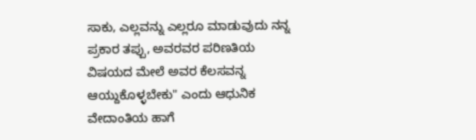ಸಾಕು, ಎಲ್ಲವನ್ನು ಎಲ್ಲರೂ ಮಾಡುವುದು ನನ್ನ ಪ್ರಕಾರ ತಪ್ಪು, ಅವರವರ ಪರಿಣತಿಯ ವಿಷಯದ ಮೇಲೆ ಅವರ ಕೆಲಸವನ್ನ ಆಯ್ದುಕೊಳ್ಳಬೇಕು" ಎಂದು ಆಧುನಿಕ ವೇದಾಂತಿಯ ಹಾಗೆ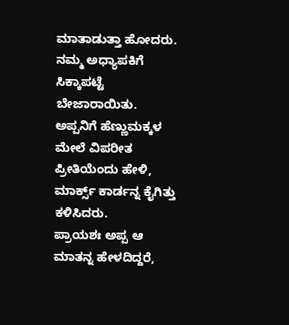ಮಾತಾಡುತ್ತಾ ಹೋದರು. ನಮ್ಮ ಅಧ್ಯಾಪಕಿಗೆ ಸಿಕ್ಕಾಪಟ್ಟೆ ಬೇಜಾರಾಯಿತು. ಅಪ್ಪನಿಗೆ ಹೆಣ್ಣುಮಕ್ಕಳ ಮೇಲೆ ವಿಪರೀತ ಪ್ರೀತಿಯೆಂದು ಹೇಳಿ, ಮಾರ್ಕ್ಸ್ ಕಾರ್ಡನ್ನ ಕೈಗಿತ್ತು ಕಳಿಸಿದರು.
ಪ್ರಾಯಶಃ ಅಪ್ಪ ಆ ಮಾತನ್ನ ಹೇಳದಿದ್ದರೆ,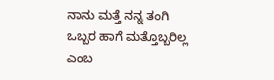ನಾನು ಮತ್ತೆ ನನ್ನ ತಂಗಿ ಒಬ್ಬರ ಹಾಗೆ ಮತ್ತೊಬ್ಬರಿಲ್ಲ ಎಂಬ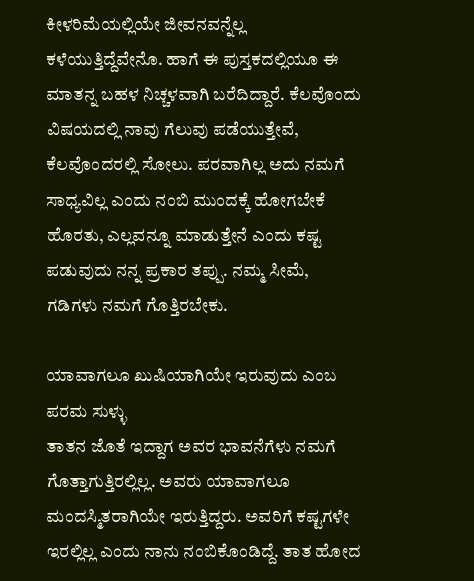ಕೀಳರಿಮೆಯಲ್ಲಿಯೇ ಜೀವನವನ್ನೆಲ್ಲ ಕಳೆಯುತ್ತಿದ್ದೆವೇನೊ. ಹಾಗೆ ಈ ಪುಸ್ತಕದಲ್ಲಿಯೂ ಈ ಮಾತನ್ನ ಬಹಳ ನಿಚ್ಚಳವಾಗಿ ಬರೆದಿದ್ದಾರೆ. ಕೆಲವೊಂದು ವಿಷಯದಲ್ಲಿ ನಾವು ಗೆಲುವು ಪಡೆಯುತ್ತೇವೆ, ಕೆಲವೊಂದರಲ್ಲಿ ಸೋಲು. ಪರವಾಗಿಲ್ಲ ಅದು ನಮಗೆ ಸಾಧ್ಯವಿಲ್ಲ ಎಂದು ನಂಬಿ ಮುಂದಕ್ಕೆ ಹೋಗಬೇಕೆ ಹೊರತು, ಎಲ್ಲವನ್ನೂ ಮಾಡುತ್ತೇನೆ ಎಂದು ಕಷ್ಟ ಪಡುವುದು ನನ್ನ ಪ್ರಕಾರ ತಪ್ಪು. ನಮ್ಮ ಸೀಮೆ, ಗಡಿಗಳು ನಮಗೆ ಗೊತ್ತಿರಬೇಕು.

ಯಾವಾಗಲೂ ಖುಷಿಯಾಗಿಯೇ ಇರುವುದು ಎಂಬ ಪರಮ ಸುಳ್ಳು
ತಾತನ ಜೊತೆ ಇದ್ದಾಗ ಅವರ ಭಾವನೆಗೆಳು ನಮಗೆ ಗೊತ್ತಾಗುತ್ತಿರಲ್ಲಿಲ್ಲ. ಅವರು ಯಾವಾಗಲೂ ಮಂದಸ್ಮಿತರಾಗಿಯೇ ಇರುತ್ತಿದ್ದರು. ಅವರಿಗೆ ಕಷ್ಟಗಳೇ ಇರಲ್ಲಿಲ್ಲ ಎಂದು ನಾನು ನಂಬಿಕೊಂಡಿದ್ದೆ. ತಾತ ಹೋದ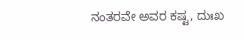ನಂತರವೇ ಅವರ ಕಷ್ಟ, ದುಃಖ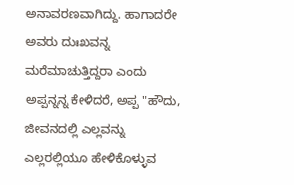ಅನಾವರಣವಾಗಿದ್ದು. ಹಾಗಾದರೇ ಅವರು ದುಃಖವನ್ನ ಮರೆಮಾಚುತ್ತಿದ್ದರಾ ಎಂದು ಅಪ್ಪನ್ನನ್ನ ಕೇಳಿದರೆ, ಅಪ್ಪ "ಹೌದು, ಜೀವನದಲ್ಲಿ ಎಲ್ಲವನ್ನು ಎಲ್ಲರಲ್ಲಿಯೂ ಹೇಳಿಕೊಳ್ಳುವ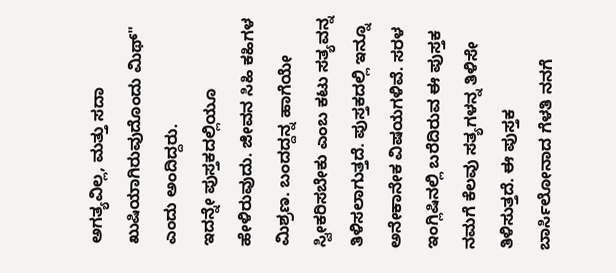ಅಗತ್ಯವಿಲ್ಲ, ಮತ್ತು ಸದಾ ಖುಷಿಯಾಗಿರುವುದೊಂದು ಮಿಥ್" ಎಂದು ಅಂದಿದ್ದರು.
ಇದನ್ನೇ ಪುಸ್ತಕದಲ್ಲಿಯೂ ಹೇಳಿರುವುದು. ಜೀವನ ಸಿಹಿ ಕಹಿಗಳ ಮಿಶ್ರಣ. ಬಂದದ್ದನ್ನ ಹಾಗೆಯೇ ಸ್ವೀಕರಿಸಬೇಕು ಎಂಬ ಕಟು ಸತ್ಯವನ್ನ ತಿಳಿಸಲಾಗುತ್ತದೆ. ಪುಸ್ತಕದಲ್ಲಿ ಇನ್ನೂ ಅನೇಕಾನೇಕ ವಿಷಯಗಳಿವೆ. ಸರಳ ಇಂಗ್ಲಿಷಿನಲ್ಲಿ ಬರೆದಿರುವ ಈ ಪುಸ್ತಕ ನಮಗೆ ಕೆಲವು ಸತ್ಯಗಳನ್ನ ತಿಳಿಸೇ ತಿಳಿಸುತ್ತದೆ. ಈ ಪುಸ್ತಕ ಬಾರ್ಸಿಲೋನಾದ ಗೆಳತಿ ನನಗೆ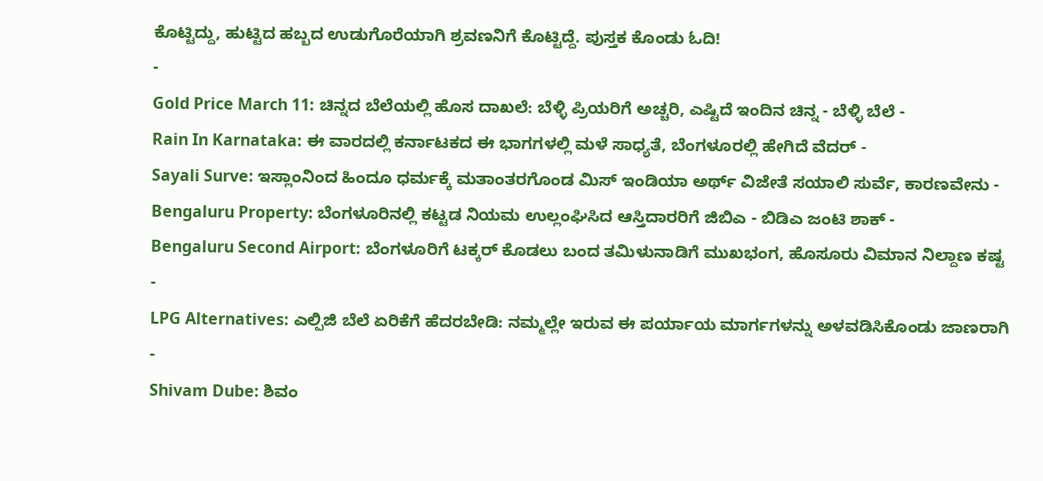ಕೊಟ್ಟಿದ್ದು, ಹುಟ್ಟಿದ ಹಬ್ಬದ ಉಡುಗೊರೆಯಾಗಿ ಶ್ರವಣನಿಗೆ ಕೊಟ್ಟಿದ್ದೆ. ಪುಸ್ತಕ ಕೊಂಡು ಓದಿ!
-
Gold Price March 11: ಚಿನ್ನದ ಬೆಲೆಯಲ್ಲಿ ಹೊಸ ದಾಖಲೆ: ಬೆಳ್ಳಿ ಪ್ರಿಯರಿಗೆ ಅಚ್ಚರಿ, ಎಷ್ಟಿದೆ ಇಂದಿನ ಚಿನ್ನ - ಬೆಳ್ಳಿ ಬೆಲೆ -
Rain In Karnataka: ಈ ವಾರದಲ್ಲಿ ಕರ್ನಾಟಕದ ಈ ಭಾಗಗಳಲ್ಲಿ ಮಳೆ ಸಾಧ್ಯತೆ, ಬೆಂಗಳೂರಲ್ಲಿ ಹೇಗಿದೆ ವೆದರ್ -
Sayali Surve: ಇಸ್ಲಾಂನಿಂದ ಹಿಂದೂ ಧರ್ಮಕ್ಕೆ ಮತಾಂತರಗೊಂಡ ಮಿಸ್ ಇಂಡಿಯಾ ಅರ್ಥ್ ವಿಜೇತೆ ಸಯಾಲಿ ಸುರ್ವೆ, ಕಾರಣವೇನು -
Bengaluru Property: ಬೆಂಗಳೂರಿನಲ್ಲಿ ಕಟ್ಟಡ ನಿಯಮ ಉಲ್ಲಂಘಿಸಿದ ಆಸ್ತಿದಾರರಿಗೆ ಜಿಬಿಎ - ಬಿಡಿಎ ಜಂಟಿ ಶಾಕ್ -
Bengaluru Second Airport: ಬೆಂಗಳೂರಿಗೆ ಟಕ್ಕರ್ ಕೊಡಲು ಬಂದ ತಮಿಳುನಾಡಿಗೆ ಮುಖಭಂಗ, ಹೊಸೂರು ವಿಮಾನ ನಿಲ್ದಾಣ ಕಷ್ಟ -
LPG Alternatives: ಎಲ್ಪಿಜಿ ಬೆಲೆ ಏರಿಕೆಗೆ ಹೆದರಬೇಡಿ: ನಮ್ಮಲ್ಲೇ ಇರುವ ಈ ಪರ್ಯಾಯ ಮಾರ್ಗಗಳನ್ನು ಅಳವಡಿಸಿಕೊಂಡು ಜಾಣರಾಗಿ -
Shivam Dube: ಶಿವಂ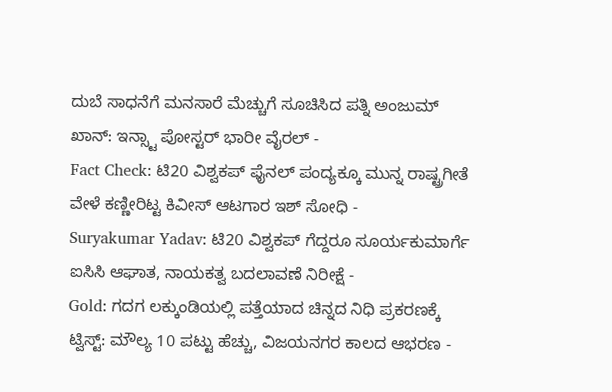ದುಬೆ ಸಾಧನೆಗೆ ಮನಸಾರೆ ಮೆಚ್ಚುಗೆ ಸೂಚಿಸಿದ ಪತ್ನಿ ಅಂಜುಮ್ ಖಾನ್: ಇನ್ಸ್ಟಾ ಪೋಸ್ಟರ್ ಭಾರೀ ವೈರಲ್ -
Fact Check: ಟಿ20 ವಿಶ್ವಕಪ್ ಫೈನಲ್ ಪಂದ್ಯಕ್ಕೂ ಮುನ್ನ ರಾಷ್ಟ್ರಗೀತೆ ವೇಳೆ ಕಣ್ಣೀರಿಟ್ಟ ಕಿವೀಸ್ ಆಟಗಾರ ಇಶ್ ಸೋಧಿ -
Suryakumar Yadav: ಟಿ20 ವಿಶ್ವಕಪ್ ಗೆದ್ದರೂ ಸೂರ್ಯಕುಮಾರ್ಗೆ ಐಸಿಸಿ ಆಘಾತ, ನಾಯಕತ್ವ ಬದಲಾವಣೆ ನಿರೀಕ್ಷೆ -
Gold: ಗದಗ ಲಕ್ಕುಂಡಿಯಲ್ಲಿ ಪತ್ತೆಯಾದ ಚಿನ್ನದ ನಿಧಿ ಪ್ರಕರಣಕ್ಕೆ ಟ್ವಿಸ್ಟ್: ಮೌಲ್ಯ 10 ಪಟ್ಟು ಹೆಚ್ಚು, ವಿಜಯನಗರ ಕಾಲದ ಆಭರಣ -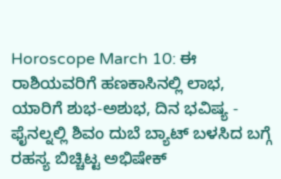Horoscope March 10: ಈ ರಾಶಿಯವರಿಗೆ ಹಣಕಾಸಿನಲ್ಲಿ ಲಾಭ, ಯಾರಿಗೆ ಶುಭ-ಅಶುಭ, ದಿನ ಭವಿಷ್ಯ -
ಫೈನಲ್ನಲ್ಲಿ ಶಿವಂ ದುಬೆ ಬ್ಯಾಟ್ ಬಳಸಿದ ಬಗ್ಗೆ ರಹಸ್ಯ ಬಿಚ್ಚಿಟ್ಟ ಅಭಿಷೇಕ್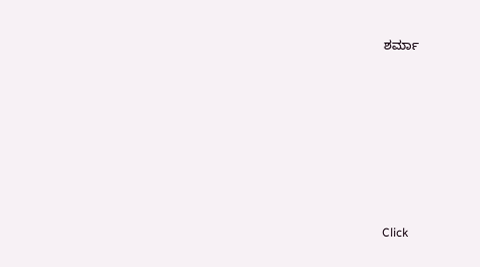ಶರ್ಮಾ












Click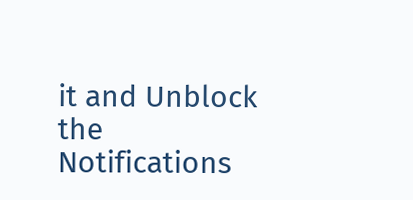it and Unblock the Notifications